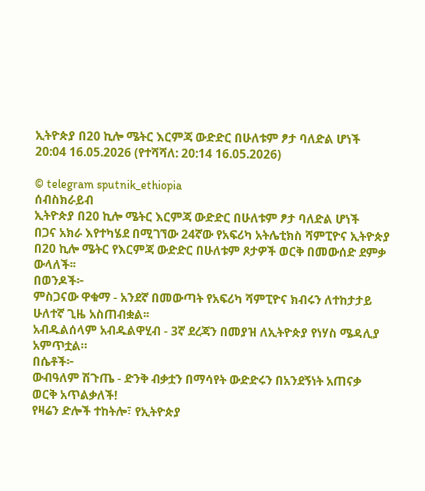ኢትዮጵያ በ20 ኪሎ ሜትር እርምጃ ውድድር በሁለቱም ፆታ ባለድል ሆነች
20:04 16.05.2026 (የተሻሻለ: 20:14 16.05.2026)

© telegram sputnik_ethiopia
ሰብስክራይብ
ኢትዮጵያ በ20 ኪሎ ሜትር እርምጃ ውድድር በሁለቱም ፆታ ባለድል ሆነች
በጋና አክራ እየተካሄደ በሚገኘው 24ኛው የአፍሪካ አትሌቲክስ ሻምፒዮና ኢትዮጵያ በ20 ኪሎ ሜትር የእርምጃ ውድድር በሁለቱም ጾታዎች ወርቅ በመውሰድ ደምቃ ውላለች፡፡
በወንዶች፦
ምስጋናው ዋቁማ - አንደኛ በመውጣት የአፍሪካ ሻምፒዮና ክብሩን ለተከታታይ ሁለተኛ ጊዜ አስጠብቋል፡፡
አብዱልሰላም አብዱልዋሂብ - 3ኛ ደረጃን በመያዝ ለኢትዮጵያ የነሃስ ሜዳሊያ አምጥቷል።
በሴቶች፦
ውብዓለም ሽጉጤ - ድንቅ ብቃቷን በማሳየት ውድድሩን በአንደኝነት አጠናቃ ወርቅ አጥልቃለች!
የዛሬን ድሎች ተከትሎ፣ የኢትዮጵያ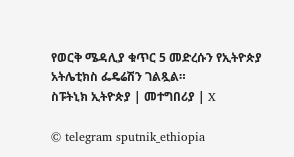የወርቅ ሜዳሊያ ቁጥር 5 መድረሱን የኢትዮጵያ አትሌቲክስ ፌዴሬሽን ገልጿል።
ስፑትኒክ ኢትዮጵያ | መተግበሪያ | X

© telegram sputnik_ethiopia